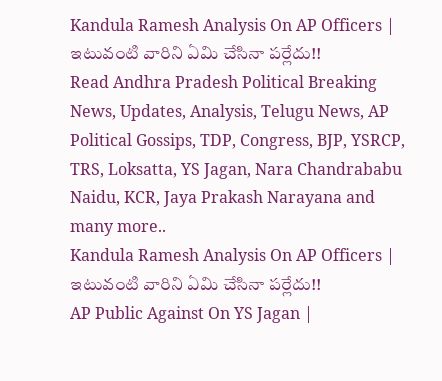Kandula Ramesh Analysis On AP Officers | ఇటువంటి వారిని ఏమి చేసినా పర్లేదు!!
Read Andhra Pradesh Political Breaking News, Updates, Analysis, Telugu News, AP Political Gossips, TDP, Congress, BJP, YSRCP, TRS, Loksatta, YS Jagan, Nara Chandrababu Naidu, KCR, Jaya Prakash Narayana and many more..
Kandula Ramesh Analysis On AP Officers | ఇటువంటి వారిని ఏమి చేసినా పర్లేదు!!
AP Public Against On YS Jagan |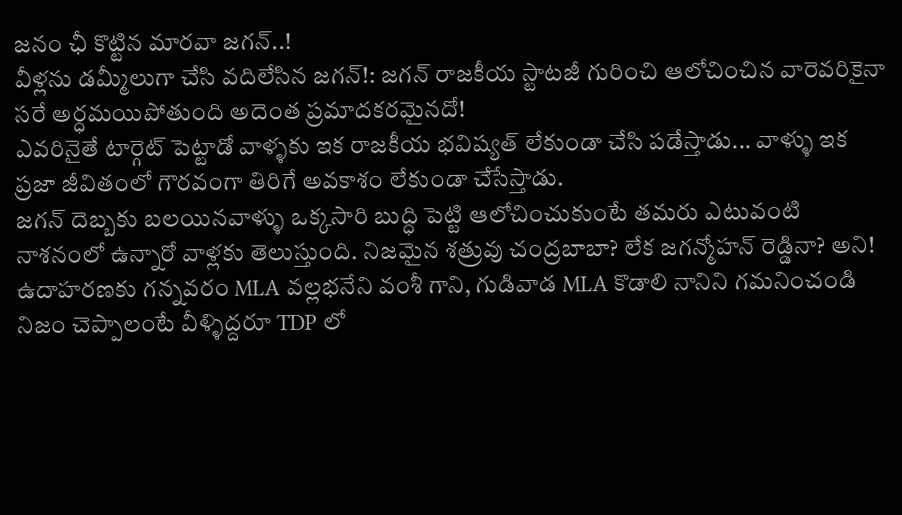జనం ఛీ కొట్టిన మారవా జగన్..!
వీళ్లను డమ్మీలుగా చేసి వదిలేసిన జగన్!: జగన్ రాజకీయ స్టాటజీ గురించి ఆలోచించిన వారెవరికైనా సరే అర్ధమయిపోతుంది అదెంత ప్రమాదకరమైనదో!
ఎవరినైతే టార్గెట్ పెట్టాడో వాళ్ళకు ఇక రాజకీయ భవిష్యత్ లేకుండా చేసి పడేస్తాడు... వాళ్ళు ఇక ప్రజా జీవితంలో గౌరవంగా తిరిగే అవకాశం లేకుండా చేసేస్తాడు.
జగన్ దెబ్బకు బలయినవాళ్ళు ఒక్కసారి బుద్ధి పెట్టి ఆలోచించుకుంటే తమరు ఎటువంటి నాశనంలో ఉన్నారో వాళ్లకు తెలుస్తుంది. నిజమైన శత్రువు చంద్రబాబా? లేక జగన్మోహన్ రెడ్డినా? అని!
ఉదాహరణకు గన్నవరం MLA వల్లభనేని వంశీ గాని, గుడివాడ MLA కొడాలి నానిని గమనించండి
నిజం చెప్పాలంటే వీళ్ళిద్దరూ TDP లో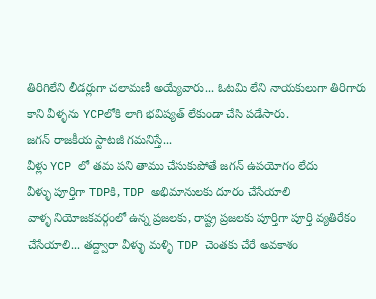తిరిగిలేని లీడర్లుగా చలామణీ అయ్యేవారు... ఓటమి లేని నాయకులుగా తిరిగారు
కాని వీళ్ళను YCPలోకి లాగి భవిష్యత్ లేకుండా చేసి పడేసారు.
జగన్ రాజకీయ స్టాటజీ గమనిస్తే...
వీళ్లు YCP లో తమ పని తాము చేసుకుపోతే జగన్ ఉపయోగం లేదు
వీళ్ళు పూర్తిగా TDPకి, TDP అభిమానులకు దూరం చేసేయాలి
వాళ్ళ నియోజకవర్గంలో ఉన్న ప్రజలకు, రాష్ట్ర ప్రజలకు పూర్తిగా పూర్తి వ్యతిరేకం చేసేయాలి... తద్ద్వారా వీళ్ళు మళ్ళి TDP చెంతకు చేరే అవకాశం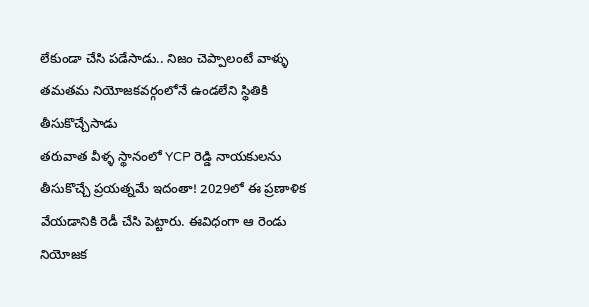లేకుండా చేసి పడేసాడు.. నిజం చెప్పాలంటే వాళ్ళు తమతమ నియోజకవర్గంలోనే ఉండలేని స్థితికి తీసుకొచ్చేసాడు
తరువాత వీళ్ళ స్థానంలో YCP రెడ్డి నాయకులను తీసుకొచ్చే ప్రయత్నమే ఇదంతా! 2029లో ఈ ప్రణాళిక వేయడానికి రెడీ చేసి పెట్టారు. ఈవిధంగా ఆ రెండు నియోజక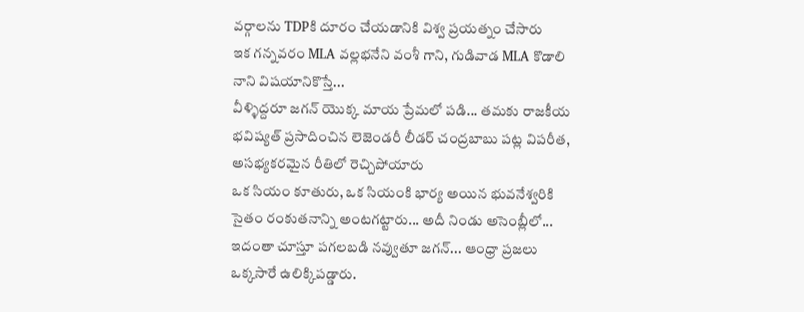వర్గాలను TDPకి దూరం చేయడానికి విశ్వ ప్రయత్నం చేసారు
ఇక గన్నవరం MLA వల్లభనేని వంశీ గాని, గుడివాడ MLA కొడాలి నాని విషయానికొస్తే...
వీళ్ళిద్దరూ జగన్ యొక్క మాయ ప్రేమలో పడి... తమకు రాజకీయ భవిష్యత్ ప్రసాదించిన లెజెండరీ లీడర్ చంద్రబాబు పట్ల విపరీత, అసభ్యకరమైన రీతిలో రెచ్చిపోయారు
ఒక సియం కూతురు, ఒక సియంకి భార్య అయిన భువనేశ్వరికి సైతం రంకుతనాన్ని అంటగట్టారు... అదీ నిండు అసెంబ్లీలో... ఇదంతా చూస్తూ పగలబడి నవ్వుతూ జగన్... ఆంధ్రా ప్రజలు ఒక్కసారే ఉలిక్కిపడ్డారు.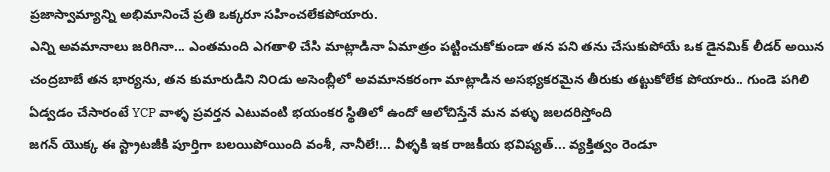ప్రజాస్వామ్యాన్ని అభిమానించే ప్రతి ఒక్కరూ సహించలేకపోయారు.
ఎన్ని అవమానాలు జరిగినా... ఎంతమంది ఎగతాళి చేసి మాట్లాడినా ఏమాత్రం పట్టించుకోకుండా తన పని తను చేసుకుపోయే ఒక డైనమిక్ లీడర్ అయిన చంద్రబాబే తన భార్యను, తన కుమారుడిని ని౦డు అసెంబ్లీలో అవమానకరంగా మాట్లాడిన అసభ్యకరమైన తీరుకు తట్టుకోలేక పోయారు.. గుండె పగిలి ఏడ్వడం చేసారంటే YCP వాళ్ళ ప్రవర్తన ఎటువంటి భయంకర స్థితిలో ఉందో ఆలోచిస్తేనే మన వళ్ళు జలదరిస్తోంది
జగన్ యొక్క ఈ స్ట్రాటజీకి పూర్తిగా బలయిపోయింది వంశీ, నానీలే!... వీళ్ళకి ఇక రాజకీయ భవిష్యత్... వ్యక్తిత్వం రెండూ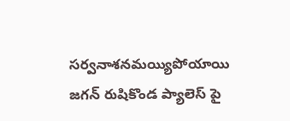సర్వనాశనమయ్యిపోయాయి
జగన్ రుషికొండ ప్యాలెస్ పై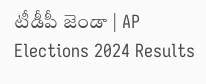టీడీపీ జెండా | AP Elections 2024 Results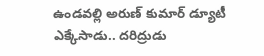ఉండవల్లి అరుణ్ కుమార్ డ్యూటీ ఎక్కేసాడు.. దరిద్రుడు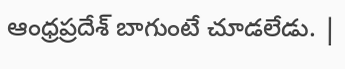ఆంధ్రప్రదేశ్ బాగుంటే చూడలేడు. |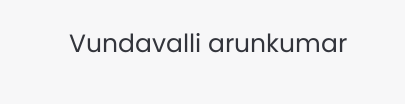Vundavalli arunkumar